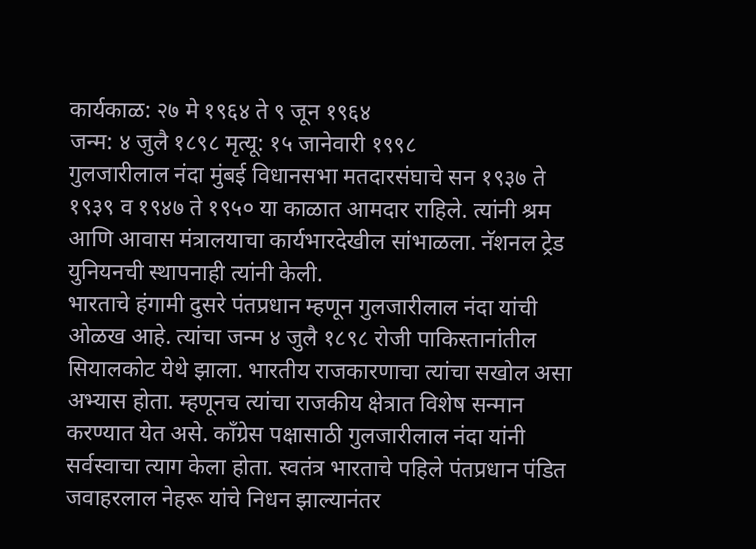कार्यकाळ: २७ मे १९६४ ते ९ जून १९६४
जन्म: ४ जुलै १८९८ मृत्यू: १५ जानेवारी १९९८
गुलजारीलाल नंदा मुंबई विधानसभा मतदारसंघाचे सन १९३७ ते १९३९ व १९४७ ते १९५० या काळात आमदार राहिले. त्यांनी श्रम आणि आवास मंत्रालयाचा कार्यभारदेखील सांभाळला. नॅशनल ट्रेड युनियनची स्थापनाही त्यांनी केली.
भारताचे हंगामी दुसरे पंतप्रधान म्हणून गुलजारीलाल नंदा यांची ओळख आहे. त्यांचा जन्म ४ जुलै १८९८ रोजी पाकिस्तानांतील सियालकोट येथे झाला. भारतीय राजकारणाचा त्यांचा सखोल असा अभ्यास होता. म्हणूनच त्यांचा राजकीय क्षेत्रात विशेष सन्मान करण्यात येत असे. काँग्रेस पक्षासाठी गुलजारीलाल नंदा यांनी सर्वस्वाचा त्याग केला होता. स्वतंत्र भारताचे पहिले पंतप्रधान पंडित जवाहरलाल नेहरू यांचे निधन झाल्यानंतर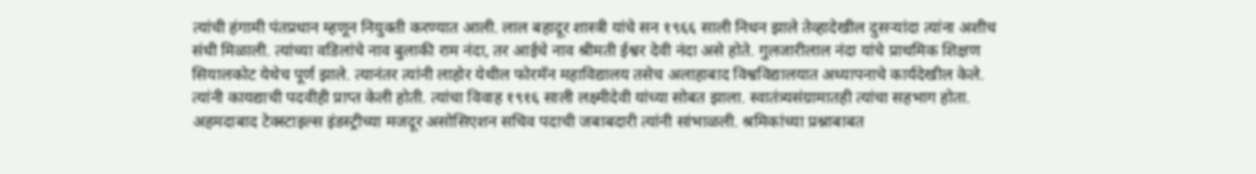त्यांची हंगामी पंतप्रधान म्हणून नियुक्ती करण्यात आली. लाल बहादूर शास्त्री यांचे सन १९६६ साली निधन झाले तेव्हादेखील दुसऱ्यांदा त्यांना अशीच संधी मिळाली. त्यांच्या वडिलांचे नाव बुलाकी राम नंदा, तर आईचे नाव श्रीमती ईश्वर देवी नंदा असे होते. गुलजारीलाल नंदा यांचे प्राथमिक शिक्षण सियालकोट येथेच पूर्ण झाले. त्यानंतर त्यांनी लाहोर येथील फोरमॅन महाविद्यालय तसेच अलाहाबाद विश्वविद्यालयात अध्यापनाचे कार्यदेखील केले. त्यांनी कायद्याची पदवीही प्राप्त केली होती. त्यांचा विवाह १९१६ साली लक्ष्मीदेवी यांच्या सोबत झाला. स्वातंत्र्यसंग्रामातही त्यांचा सहभाग होता. अहमदाबाद टेक्स्टाइल्स इंडस्ट्रीच्या मजदूर असोसिएशन सचिव पदाची जबाबदारी त्यांनी सांभाळली. श्रमिकांच्या प्रश्नाबाबत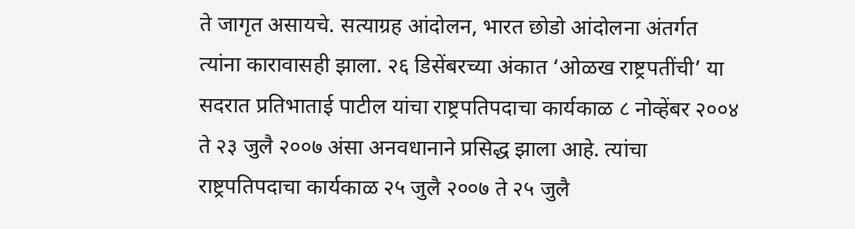ते जागृत असायचे. सत्याग्रह आंदोलन, भारत छोडो आंदोलना अंतर्गत त्यांना कारावासही झाला. २६ डिसेंबरच्या अंकात ‘ओळख राष्ट्रपतींची’ या सदरात प्रतिभाताई पाटील यांचा राष्ट्रपतिपदाचा कार्यकाळ ८ नोव्हेंबर २००४ ते २३ जुलै २००७ अंसा अनवधानाने प्रसिद्ध झाला आहे. त्यांचा राष्ट्रपतिपदाचा कार्यकाळ २५ जुलै २००७ ते २५ जुलै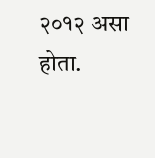२०१२ असा होता.